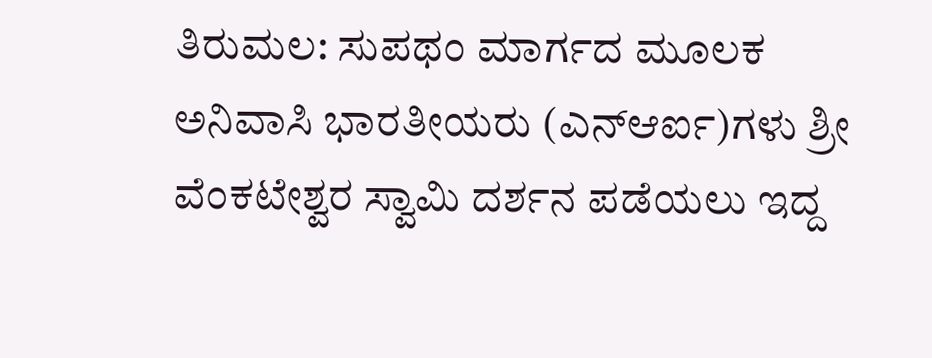ತಿರುಮಲ: ಸುಪಥಂ ಮಾರ್ಗದ ಮೂಲಕ ಅನಿವಾಸಿ ಭಾರತೀಯರು (ಎನ್ಆರ್ಐ)ಗಳು ಶ್ರೀ ವೆಂಕಟೇಶ್ವರ ಸ್ವಾಮಿ ದರ್ಶನ ಪಡೆಯಲು ಇದ್ದ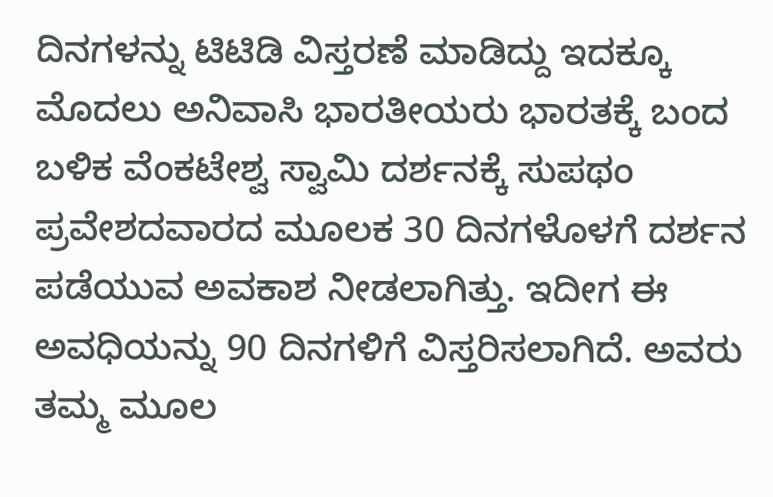ದಿನಗಳನ್ನು ಟಿಟಿಡಿ ವಿಸ್ತರಣೆ ಮಾಡಿದ್ದು ಇದಕ್ಕೂ ಮೊದಲು ಅನಿವಾಸಿ ಭಾರತೀಯರು ಭಾರತಕ್ಕೆ ಬಂದ ಬಳಿಕ ವೆಂಕಟೇಶ್ವ ಸ್ವಾಮಿ ದರ್ಶನಕ್ಕೆ ಸುಪಥಂ ಪ್ರವೇಶದವಾರದ ಮೂಲಕ 30 ದಿನಗಳೊಳಗೆ ದರ್ಶನ ಪಡೆಯುವ ಅವಕಾಶ ನೀಡಲಾಗಿತ್ತು. ಇದೀಗ ಈ ಅವಧಿಯನ್ನು 90 ದಿನಗಳಿಗೆ ವಿಸ್ತರಿಸಲಾಗಿದೆ. ಅವರು ತಮ್ಮ ಮೂಲ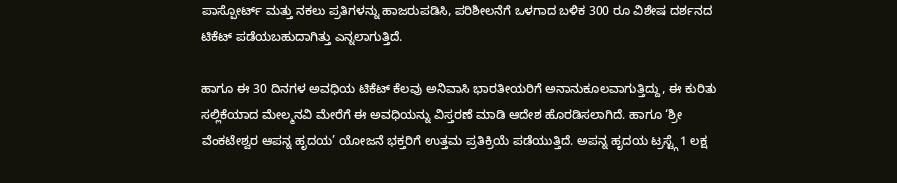ಪಾಸ್ಪೋರ್ಟ್ ಮತ್ತು ನಕಲು ಪ್ರತಿಗಳನ್ನು ಹಾಜರುಪಡಿಸಿ, ಪರಿಶೀಲನೆಗೆ ಒಳಗಾದ ಬಳಿಕ 300 ರೂ ವಿಶೇಷ ದರ್ಶನದ ಟಿಕೆಟ್ ಪಡೆಯಬಹುದಾಗಿತ್ತು ಎನ್ನಲಾಗುತ್ತಿದೆ.

ಹಾಗೂ ಈ 30 ದಿನಗಳ ಅವಧಿಯ ಟಿಕೆಟ್ ಕೆಲವು ಅನಿವಾಸಿ ಭಾರತೀಯರಿಗೆ ಅನಾನುಕೂಲವಾಗುತ್ತಿದ್ದು, ಈ ಕುರಿತು ಸಲ್ಲಿಕೆಯಾದ ಮೇಲ್ಮನವಿ ಮೇರೆಗೆ ಈ ಅವಧಿಯನ್ನು ವಿಸ್ತರಣೆ ಮಾಡಿ ಆದೇಶ ಹೊರಡಿಸಲಾಗಿದೆ. ಹಾಗೂ ‘ಶ್ರೀ ವೆಂಕಟೇಶ್ವರ ಆಪನ್ನ ಹೃದಯ’ ಯೋಜನೆ ಭಕ್ತರಿಗೆ ಉತ್ತಮ ಪ್ರತಿಕ್ರಿಯೆ ಪಡೆಯುತ್ತಿದೆ. ಅಪನ್ನ ಹೃದಯ ಟ್ರಸ್ಟ್ಗೆ 1 ಲಕ್ಷ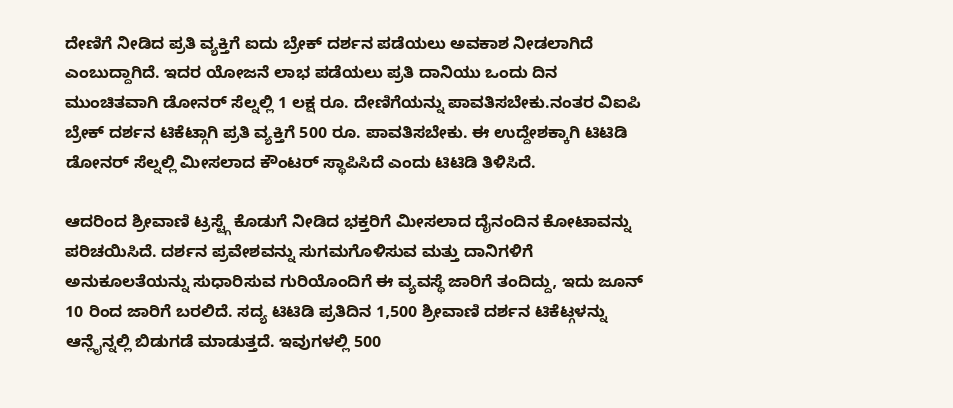ದೇಣಿಗೆ ನೀಡಿದ ಪ್ರತಿ ವ್ಯಕ್ತಿಗೆ ಐದು ಬ್ರೇಕ್ ದರ್ಶನ ಪಡೆಯಲು ಅವಕಾಶ ನೀಡಲಾಗಿದೆ ಎಂಬುದ್ದಾಗಿದೆ. ಇದರ ಯೋಜನೆ ಲಾಭ ಪಡೆಯಲು ಪ್ರತಿ ದಾನಿಯು ಒಂದು ದಿನ ಮುಂಚಿತವಾಗಿ ಡೋನರ್ ಸೆಲ್ನಲ್ಲಿ 1 ಲಕ್ಷ ರೂ. ದೇಣಿಗೆಯನ್ನು ಪಾವತಿಸಬೇಕು.ನಂತರ ವಿಐಪಿ ಬ್ರೇಕ್ ದರ್ಶನ ಟಿಕೆಟ್ಗಾಗಿ ಪ್ರತಿ ವ್ಯಕ್ತಿಗೆ 500 ರೂ. ಪಾವತಿಸಬೇಕು. ಈ ಉದ್ದೇಶಕ್ಕಾಗಿ ಟಿಟಿಡಿ ಡೋನರ್ ಸೆಲ್ನಲ್ಲಿ ಮೀಸಲಾದ ಕೌಂಟರ್ ಸ್ಥಾಪಿಸಿದೆ ಎಂದು ಟಿಟಿಡಿ ತಿಳಿಸಿದೆ.

ಆದರಿಂದ ಶ್ರೀವಾಣಿ ಟ್ರಸ್ಟ್ಗೆ ಕೊಡುಗೆ ನೀಡಿದ ಭಕ್ತರಿಗೆ ಮೀಸಲಾದ ದೈನಂದಿನ ಕೋಟಾವನ್ನು ಪರಿಚಯಿಸಿದೆ. ದರ್ಶನ ಪ್ರವೇಶವನ್ನು ಸುಗಮಗೊಳಿಸುವ ಮತ್ತು ದಾನಿಗಳಿಗೆ ಅನುಕೂಲತೆಯನ್ನು ಸುಧಾರಿಸುವ ಗುರಿಯೊಂದಿಗೆ ಈ ವ್ಯವಸ್ಥೆ ಜಾರಿಗೆ ತಂದಿದ್ದು, ಇದು ಜೂನ್ 10 ರಿಂದ ಜಾರಿಗೆ ಬರಲಿದೆ. ಸದ್ಯ ಟಿಟಿಡಿ ಪ್ರತಿದಿನ 1,500 ಶ್ರೀವಾಣಿ ದರ್ಶನ ಟಿಕೆಟ್ಗಳನ್ನು ಆನ್ಲೈನ್ನಲ್ಲಿ ಬಿಡುಗಡೆ ಮಾಡುತ್ತದೆ. ಇವುಗಳಲ್ಲಿ 500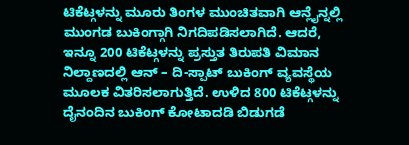ಟಿಕೆಟ್ಗಳನ್ನು ಮೂರು ತಿಂಗಳ ಮುಂಚಿತವಾಗಿ ಆನ್ಲೈನ್ನಲ್ಲಿ ಮುಂಗಡ ಬುಕಿಂಗ್ಗಾಗಿ ನಿಗದಿಪಡಿಸಲಾಗಿದೆ. ಆದರೆ, ಇನ್ನೂ 200 ಟಿಕೆಟ್ಗಳನ್ನು ಪ್ರಸ್ತುತ ತಿರುಪತಿ ವಿಮಾನ ನಿಲ್ದಾಣದಲ್ಲಿ ಆನ್ – ದಿ-ಸ್ಪಾಟ್ ಬುಕಿಂಗ್ ವ್ಯವಸ್ಥೆಯ ಮೂಲಕ ವಿತರಿಸಲಾಗುತ್ತಿದೆ. ಉಳಿದ 800 ಟಿಕೆಟ್ಗಳನ್ನು ದೈನಂದಿನ ಬುಕಿಂಗ್ ಕೋಟಾದಡಿ ಬಿಡುಗಡೆ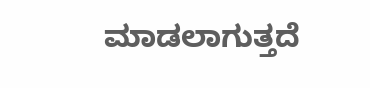ಮಾಡಲಾಗುತ್ತದೆ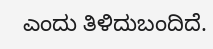ಎಂದು ತಿಳಿದುಬಂದಿದೆ.